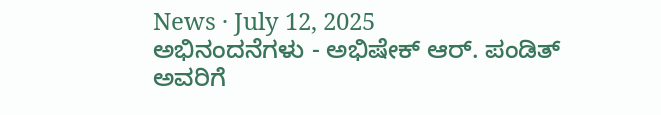News · July 12, 2025
ಅಭಿನಂದನೆಗಳು - ಅಭಿಷೇಕ್ ಆರ್. ಪಂಡಿತ್ ಅವರಿಗೆ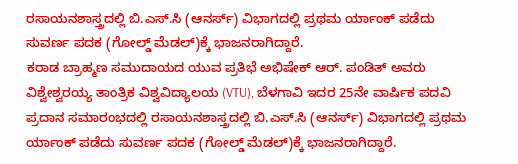ರಸಾಯನಶಾಸ್ತ್ರದಲ್ಲಿ ಬಿ.ಎಸ್.ಸಿ (ಆನರ್ಸ್) ವಿಭಾಗದಲ್ಲಿ ಪ್ರಥಮ ರ್ಯಾಂಕ್ ಪಡೆದು ಸುವರ್ಣ ಪದಕ (ಗೋಲ್ಡ್ ಮೆಡಲ್)ಕ್ಕೆ ಭಾಜನರಾಗಿದ್ದಾರೆ.
ಕರಾಡ ಬ್ರಾಹ್ಮಣ ಸಮುದಾಯದ ಯುವ ಪ್ರತಿಭೆ ಅಭಿಷೇಕ್ ಆರ್. ಪಂಡಿತ್ ಅವರು ವಿಶ್ವೇಶ್ವರಯ್ಯ ತಾಂತ್ರಿಕ ವಿಶ್ವವಿದ್ಯಾಲಯ (VTU), ಬೆಳಗಾವಿ ಇದರ 25ನೇ ವಾರ್ಷಿಕ ಪದವಿ ಪ್ರದಾನ ಸಮಾರಂಭದಲ್ಲಿ ರಸಾಯನಶಾಸ್ತ್ರದಲ್ಲಿ ಬಿ.ಎಸ್.ಸಿ (ಆನರ್ಸ್) ವಿಭಾಗದಲ್ಲಿ ಪ್ರಥಮ ರ್ಯಾಂಕ್ ಪಡೆದು ಸುವರ್ಣ ಪದಕ (ಗೋಲ್ಡ್ ಮೆಡಲ್)ಕ್ಕೆ ಭಾಜನರಾಗಿದ್ದಾರೆ.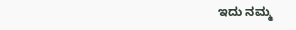ಇದು ನಮ್ಮ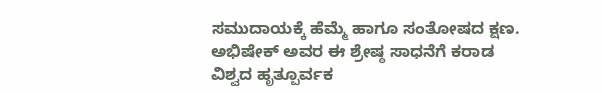ಸಮುದಾಯಕ್ಕೆ ಹೆಮ್ಮೆ ಹಾಗೂ ಸಂತೋಷದ ಕ್ಷಣ.
ಅಭಿಷೇಕ್ ಅವರ ಈ ಶ್ರೇಷ್ಠ ಸಾಧನೆಗೆ ಕರಾಡ ವಿಶ್ವದ ಹೃತ್ಪೂರ್ವಕ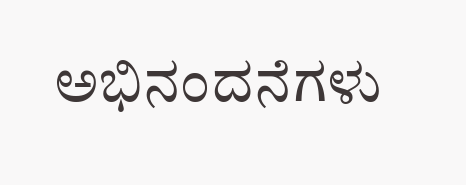ಅಭಿನಂದನೆಗಳು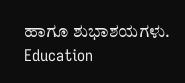ಹಾಗೂ ಶುಭಾಶಯಗಳು.
Education